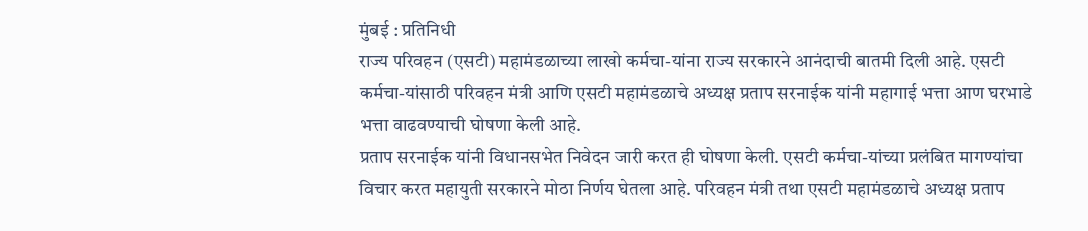मुंबई : प्रतिनिधी
राज्य परिवहन (एसटी) महामंडळाच्या लाखो कर्मचा-यांना राज्य सरकारने आनंदाची बातमी दिली आहे. एसटी कर्मचा-यांसाठी परिवहन मंत्री आणि एसटी महामंडळाचे अध्यक्ष प्रताप सरनाईक यांनी महागाई भत्ता आण घरभाडे भत्ता वाढवण्याची घोषणा केली आहे.
प्रताप सरनाईक यांनी विधानसभेत निवेदन जारी करत ही घोषणा केली. एसटी कर्मचा-यांच्या प्रलंबित मागण्यांचा विचार करत महायुती सरकारने मोठा निर्णय घेतला आहे. परिवहन मंत्री तथा एसटी महामंडळाचे अध्यक्ष प्रताप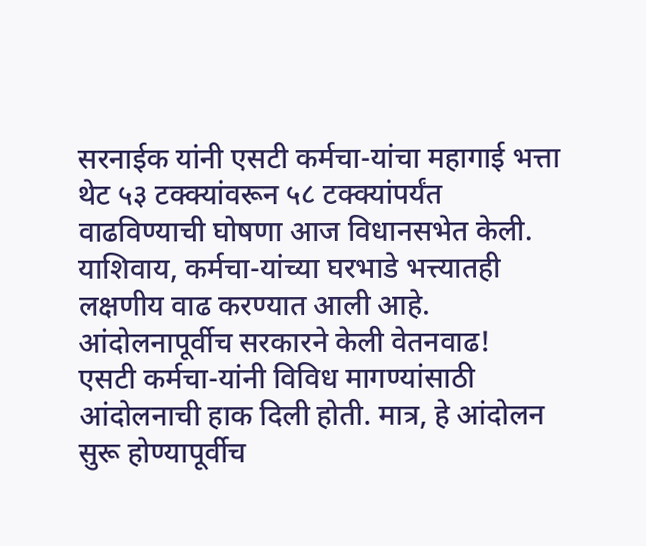सरनाईक यांनी एसटी कर्मचा-यांचा महागाई भत्ता थेट ५३ टक्क्यांवरून ५८ टक्क्यांपर्यंत वाढविण्याची घोषणा आज विधानसभेत केली. याशिवाय, कर्मचा-यांच्या घरभाडे भत्त्यातही लक्षणीय वाढ करण्यात आली आहे.
आंदोलनापूर्वीच सरकारने केली वेतनवाढ!
एसटी कर्मचा-यांनी विविध मागण्यांसाठी आंदोलनाची हाक दिली होती. मात्र, हे आंदोलन सुरू होण्यापूर्वीच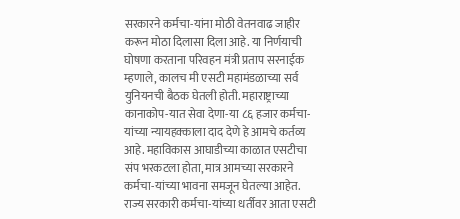सरकारने कर्मचा-यांना मोठी वेतनवाढ जाहीर करून मोठा दिलासा दिला आहे. या निर्णयाची घोषणा करताना परिवहन मंत्री प्रताप सरनाईक म्हणाले, कालच मी एसटी महामंडळाच्या सर्व युनियनची बैठक घेतली होती. महाराष्ट्राच्या कानाकोप-यात सेवा देणा-या ८६ हजार कर्मचा-यांच्या न्यायहक्काला दाद देणे हे आमचे कर्तव्य आहे. महाविकास आघाडीच्या काळात एसटीचा संप भरकटला होता, मात्र आमच्या सरकारने कर्मचा-यांच्या भावना समजून घेतल्या आहेत.
राज्य सरकारी कर्मचा-यांच्या धर्तीवर आता एसटी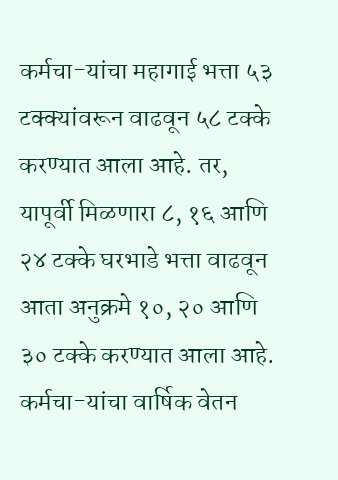कर्मचा-यांचा महागाई भत्ता ५३ टक्क्यांवरून वाढवून ५८ टक्के करण्यात आला आहे. तर, यापूर्वी मिळणारा ८, १६ आणि २४ टक्के घरभाडे भत्ता वाढवून आता अनुक्रमे १०, २० आणि ३० टक्के करण्यात आला आहे. कर्मचा-यांचा वार्षिक वेतन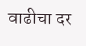वाढीचा दर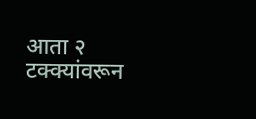आता २ टक्क्यांवरून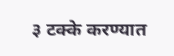३ टक्के करण्यात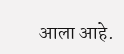आला आहे.